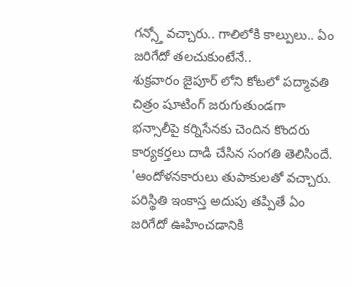గన్స్తో వచ్చారు.. గాలిలోకి కాల్పులు.. ఏం జరిగేదో తలచుకుంటేనే..
శుక్రవారం జైపూర్ లోని కోటలో పద్మావతి చిత్రం షూటింగ్ జరుగుతుండగా భన్సాలీపై కర్నిసేనకు చెందిన కొందరు కార్యకర్తలు దాడి చేసిన సంగతి తెలిసిందే.
'ఆందోళనకారులు తుపాకులతో వచ్చారు. పరిస్థితి ఇంకాస్త అదుపు తప్పితే ఏం జరిగేదో ఊహించడానికి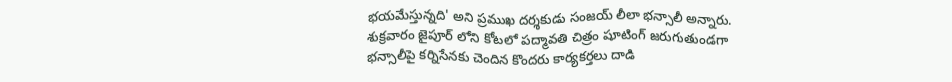భయమేస్తున్నది' అని ప్రముఖ దర్శకుడు సంజయ్ లీలా భన్సాలీ అన్నారు.
శుక్రవారం జైపూర్ లోని కోటలో పద్మావతి చిత్రం షూటింగ్ జరుగుతుండగా భన్సాలీపై కర్నిసేనకు చెందిన కొందరు కార్యకర్తలు దాడి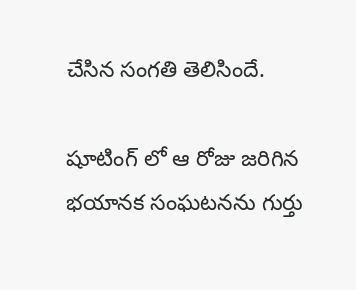చేసిన సంగతి తెలిసిందే.

షూటింగ్ లో ఆ రోజు జరిగిన భయానక సంఘటనను గుర్తు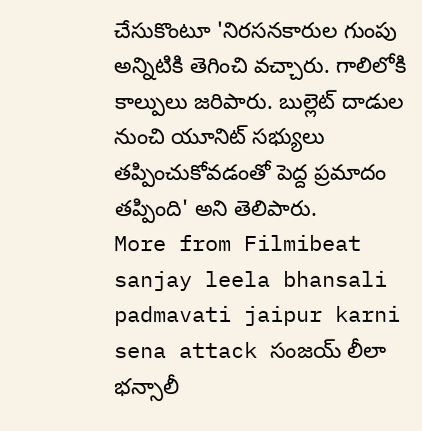చేసుకొంటూ 'నిరసనకారుల గుంపు అన్నిటికి తెగించి వచ్చారు. గాలిలోకి కాల్పులు జరిపారు. బుల్లెట్ దాడుల నుంచి యూనిట్ సభ్యులు తప్పించుకోవడంతో పెద్ద ప్రమాదం తప్పింది' అని తెలిపారు.
More from Filmibeat
sanjay leela bhansali padmavati jaipur karni sena attack సంజయ్ లీలా భన్సాలీ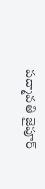పద్మావతి జైపూర్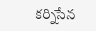కర్నిసేన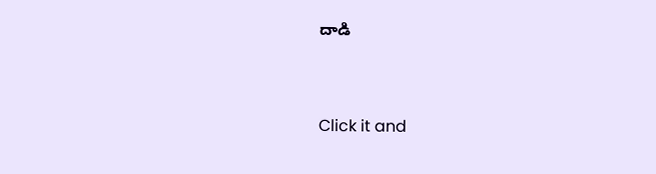దాడి


Click it and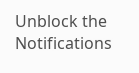Unblock the Notifications